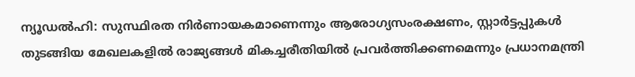ന്യൂഡൽഹി: സുസ്ഥിരത നിർണായകമാണെന്നും ആരോഗ്യസംരക്ഷണം, സ്റ്റാർട്ടപ്പുകൾ തുടങ്ങിയ മേഖലകളിൽ രാജ്യങ്ങൾ മികച്ചരീതിയിൽ പ്രവർത്തിക്കണമെന്നും പ്രധാനമന്ത്രി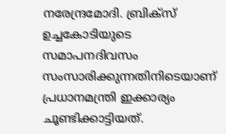നരേന്ദ്രമോദി. ബ്രിക്സ് ഉച്ചകോടിയുടെ സമാപനദിവസം സംസാരിക്കുന്നതിനിടെയാണ് പ്രധാനമന്ത്രി ഇക്കാര്യം ചൂണ്ടിക്കാട്ടിയത്.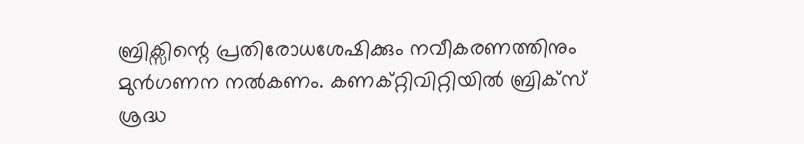ബ്രിക്സിന്റെ പ്രതിരോധശേഷിക്കും നവീകരണത്തിനും മുൻഗണന നൽകണം. കണക്റ്റിവിറ്റിയിൽ ബ്രിക്സ് ശ്രദ്ധ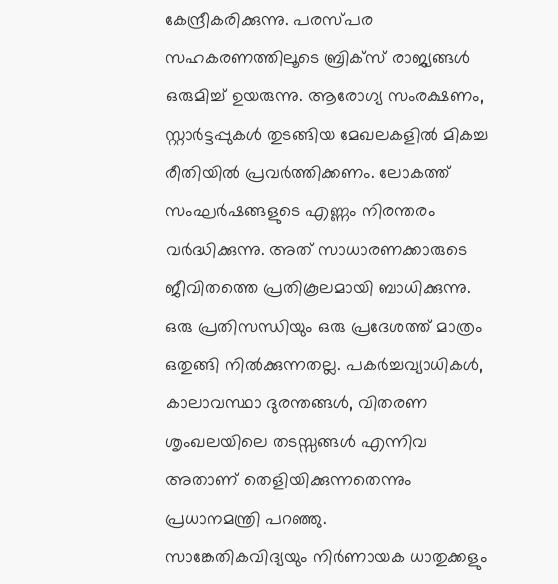കേന്ദ്രീകരിക്കുന്നു. പരസ്പര സഹകരണത്തിലൂടെ ബ്രിക്സ് രാജ്യങ്ങൾ ഒരുമിച്ച് ഉയരുന്നു. ആരോഗ്യ സംരക്ഷണം, സ്റ്റാർട്ടപ്പുകൾ തുടങ്ങിയ മേഖലകളിൽ മികച്ച രീതിയിൽ പ്രവർത്തിക്കണം. ലോകത്ത് സംഘർഷങ്ങളുടെ എണ്ണം നിരന്തരം വർദ്ധിക്കുന്നു. അത് സാധാരണക്കാരുടെ ജീവിതത്തെ പ്രതികൂലമായി ബാധിക്കുന്നു. ഒരു പ്രതിസന്ധിയും ഒരു പ്രദേശത്ത് മാത്രം ഒതുങ്ങി നിൽക്കുന്നതല്ല. പകർച്ചവ്യാധികൾ, കാലാവസ്ഥാ ദുരന്തങ്ങൾ, വിതരണ ശൃംഖലയിലെ തടസ്സങ്ങൾ എന്നിവ അതാണ് തെളിയിക്കുന്നതെന്നും പ്രധാനമന്ത്രി പറഞ്ഞു.
സാങ്കേതികവിദ്യയും നിർണായക ധാതുക്കളും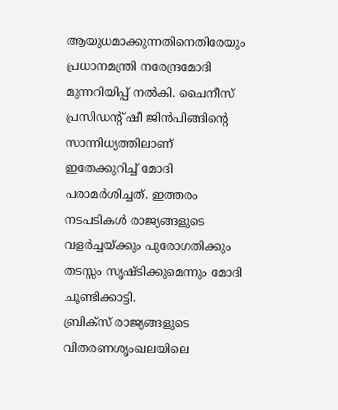ആയുധമാക്കുന്നതിനെതിരേയും പ്രധാനമന്ത്രി നരേന്ദ്രമോദി മുന്നറിയിപ്പ് നൽകി. ചൈനീസ് പ്രസിഡന്റ് ഷീ ജിൻപിങ്ങിന്റെ സാന്നിധ്യത്തിലാണ് ഇതേക്കുറിച്ച് മോദി പരാമർശിച്ചത്. ഇത്തരം നടപടികൾ രാജ്യങ്ങളുടെ വളർച്ചയ്ക്കും പുരോഗതിക്കും തടസ്സം സൃഷ്ടിക്കുമെന്നും മോദി ചൂണ്ടിക്കാട്ടി.
ബ്രിക്സ് രാജ്യങ്ങളുടെ വിതരണശൃംഖലയിലെ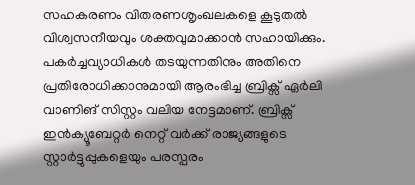സഹകരണം വിതരണശൃംഖലകളെ കൂടുതൽ വിശ്വസനീയവും ശക്തവുമാക്കാൻ സഹായിക്കും. പകർച്ചവ്യാധികൾ തടയുന്നതിനും അതിനെ പ്രതിരോധിക്കാനുമായി ആരംഭിച്ച ബ്രിക്സ് ഏർലി വാണിങ് സിസ്റ്റം വലിയ നേട്ടമാണ്. ബ്രിക്സ് ഇൻക്യൂബേറ്റർ നെറ്റ് വർക്ക് രാജ്യങ്ങളുടെ സ്റ്റാർട്ടുപ്പുകളെയും പരസ്പരം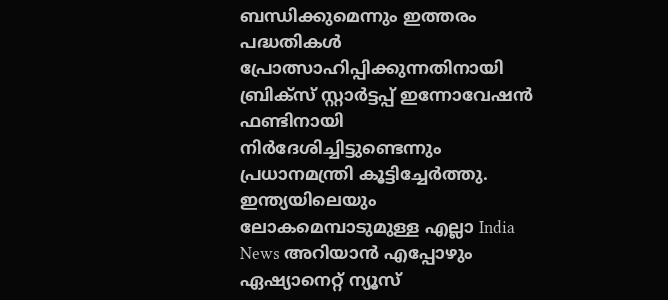ബന്ധിക്കുമെന്നും ഇത്തരം പദ്ധതികൾ പ്രോത്സാഹിപ്പിക്കുന്നതിനായി ബ്രിക്സ് സ്റ്റാർട്ടപ്പ് ഇന്നോവേഷൻ ഫണ്ടിനായി നിർദേശിച്ചിട്ടുണ്ടെന്നും പ്രധാനമന്ത്രി കൂട്ടിച്ചേർത്തു.
ഇന്ത്യയിലെയും ലോകമെമ്പാടുമുള്ള എല്ലാ India News അറിയാൻ എപ്പോഴും ഏഷ്യാനെറ്റ് ന്യൂസ്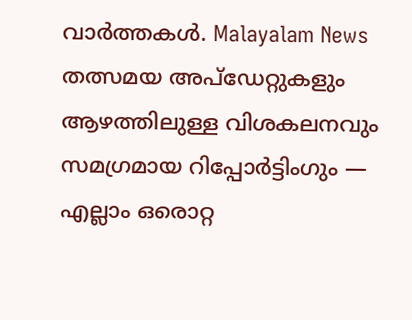വാർത്തകൾ. Malayalam News തത്സമയ അപ്ഡേറ്റുകളും ആഴത്തിലുള്ള വിശകലനവും സമഗ്രമായ റിപ്പോർട്ടിംഗും — എല്ലാം ഒരൊറ്റ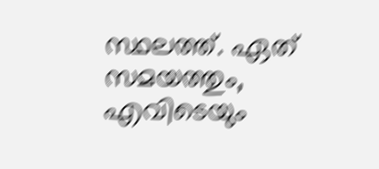സ്ഥലത്ത്. ഏത് സമയത്തും, എവിടെയും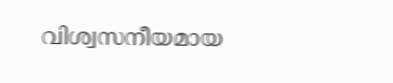വിശ്വസനീയമായ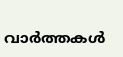വാർത്തകൾ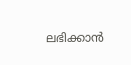ലഭിക്കാൻ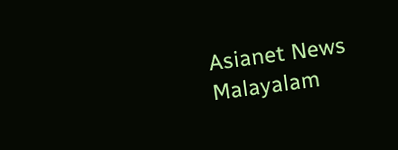Asianet News Malayalam